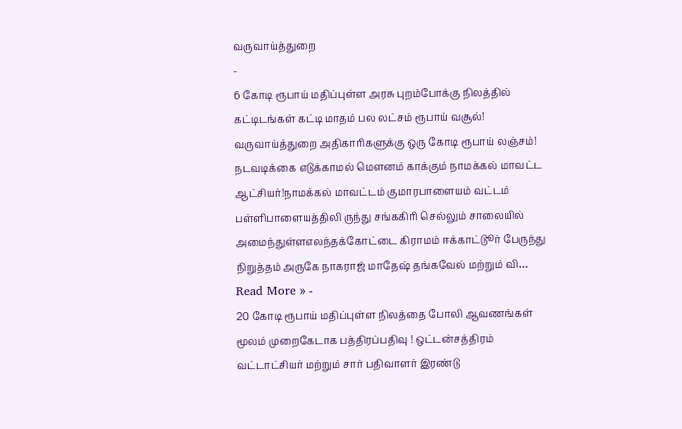வருவாய்த்துறை
-
6 கோடி ரூபாய் மதிப்புள்ள அரசு புறம்போக்கு நிலத்தில் கட்டிடங்கள் கட்டி மாதம் பல லட்சம் ரூபாய் வசூல்!
வருவாய்த்துறை அதிகாரிகளுக்கு ஒரு கோடி ரூபாய் லஞ்சம்!
நடவடிக்கை எடுக்காமல் மௌனம் காக்கும் நாமக்கல் மாவட்ட ஆட்சியர்!நாமக்கல் மாவட்டம் குமாரபாளையம் வட்டம் பள்ளிபாளையத்திலி ருந்து சங்ககிரி செல்லும் சாலையில் அமைந்துள்ளஎலந்தக்கோட்டை கிராமம் ஈக்காட்டுூர் பேருந்து நிறுத்தம் அருகே நாகராஜ் மாதேஷ் தங்கவேல் மற்றும் வி…
Read More » -
20 கோடி ரூபாய் மதிப்புள்ள நிலத்தை போலி ஆவணங்கள் மூலம் முறைகேடாக பத்திரப்பதிவு ! ஒட்டன்சத்திரம் வட்டாட்சியர் மற்றும் சார் பதிவாளர் இரண்டு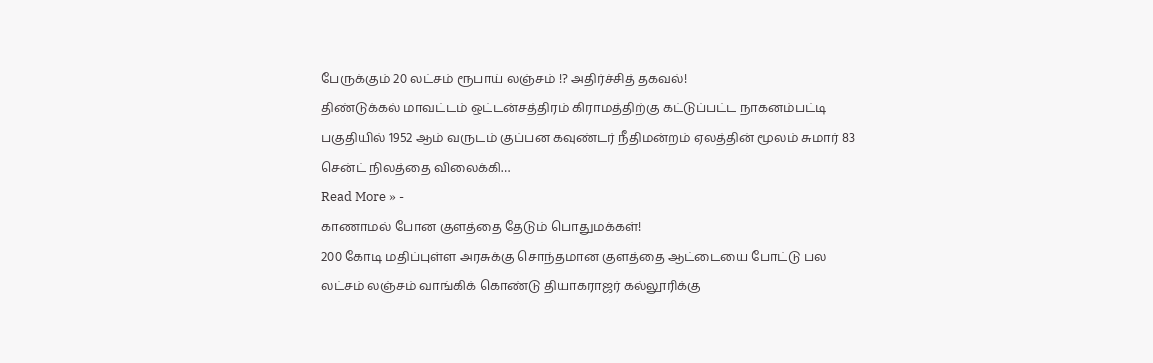பேருக்கும் 20 லட்சம் ரூபாய் லஞ்சம் !? அதிர்ச்சித் தகவல்!
திண்டுக்கல் மாவட்டம் ஒட்டன்சத்திரம் கிராமத்திற்கு கட்டுப்பட்ட நாகனம்பட்டி பகுதியில் 1952 ஆம் வருடம் குப்பன கவுண்டர் நீதிமன்றம் ஏலத்தின் மூலம் சுமார் 83 சென்ட் நிலத்தை விலைக்கி…
Read More » -
காணாமல் போன குளத்தை தேடும் பொதுமக்கள்!
200 கோடி மதிப்புள்ள அரசுக்கு சொந்தமான குளத்தை ஆட்டையை போட்டு பல லட்சம் லஞ்சம் வாங்கிக் கொண்டு தியாகராஜர் கல்லூரிக்கு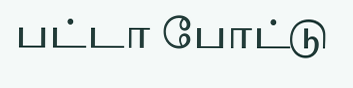பட்டா போட்டு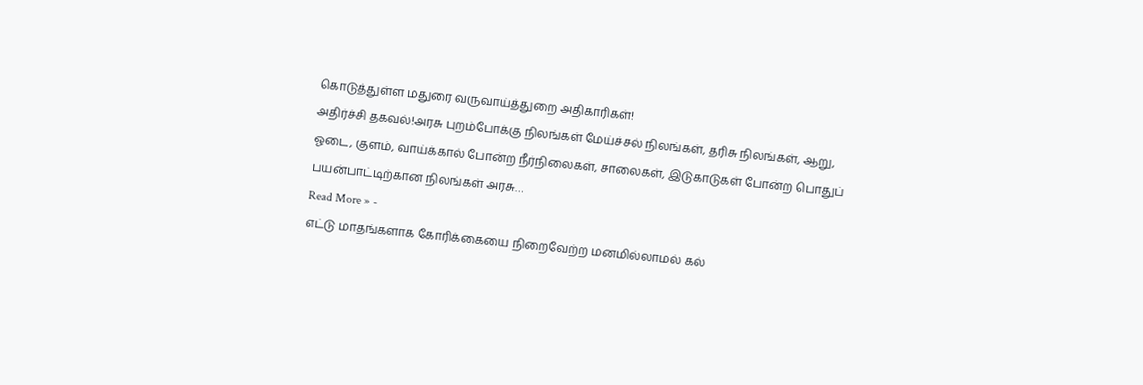கொடுத்துள்ள மதுரை வருவாய்த்துறை அதிகாரிகள்!
அதிர்ச்சி தகவல்!அரசு புறம்போக்கு நிலங்கள் மேய்ச்சல் நிலங்கள், தரிசு நிலங்கள், ஆறு, ஓடை, குளம், வாய்க்கால் போன்ற நீர்நிலைகள், சாலைகள், இடுகாடுகள் போன்ற பொதுப் பயன்பாட்டிற்கான நிலங்கள் அரசு…
Read More » -
எட்டு மாதங்களாக கோரிக்கையை நிறைவேற்ற மனமில்லாமல் கல்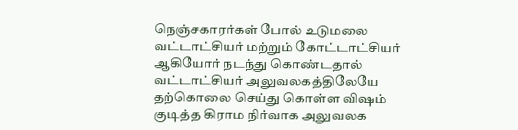நெஞ்சகாரர்கள் போல் உடுமலை வட்டாட்சியர் மற்றும் கோட்டாட்சியர் ஆகியோர் நடந்து கொண்டதால்
வட்டாட்சியர் அலுவலகத்திலேயே தற்கொலை செய்து கொள்ள விஷம் குடித்த கிராம நிர்வாக அலுவலக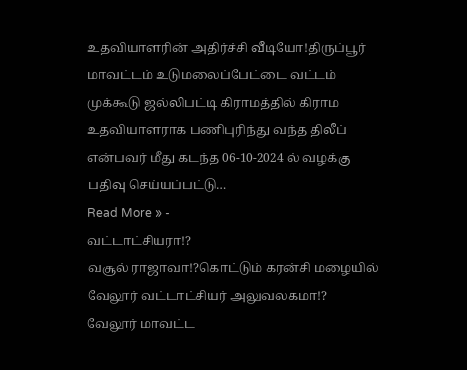உதவியாளரின் அதிர்ச்சி வீடியோ!திருப்பூர் மாவட்டம் உடுமலைப்பேட்டை வட்டம் முக்கூடு ஜல்லிபட்டி கிராமத்தில் கிராம உதவியாளராக பணிபுரிந்து வந்த திலீப் என்பவர் மீது கடந்த 06-10-2024 ல் வழக்கு பதிவு செய்யப்பட்டு…
Read More » -
வட்டாட்சியரா!?
வசூல் ராஜாவா!?கொட்டும் கரன்சி மழையில் வேலூர் வட்டாட்சியர் அலுவலகமா!?
வேலூர் மாவட்ட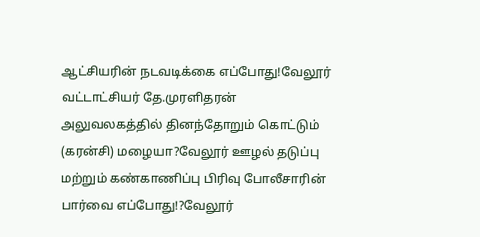ஆட்சியரின் நடவடிக்கை எப்போது!வேலூர் வட்டாட்சியர் தே.முரளிதரன் அலுவலகத்தில் தினந்தோறும் கொட்டும் (கரன்சி) மழையா?வேலூர் ஊழல் தடுப்பு மற்றும் கண்காணிப்பு பிரிவு போலீசாரின் பார்வை எப்போது!?வேலூர்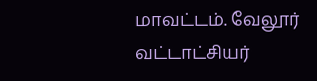மாவட்டம். வேலூர் வட்டாட்சியர்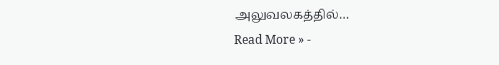அலுவலகத்தில்…
Read More » -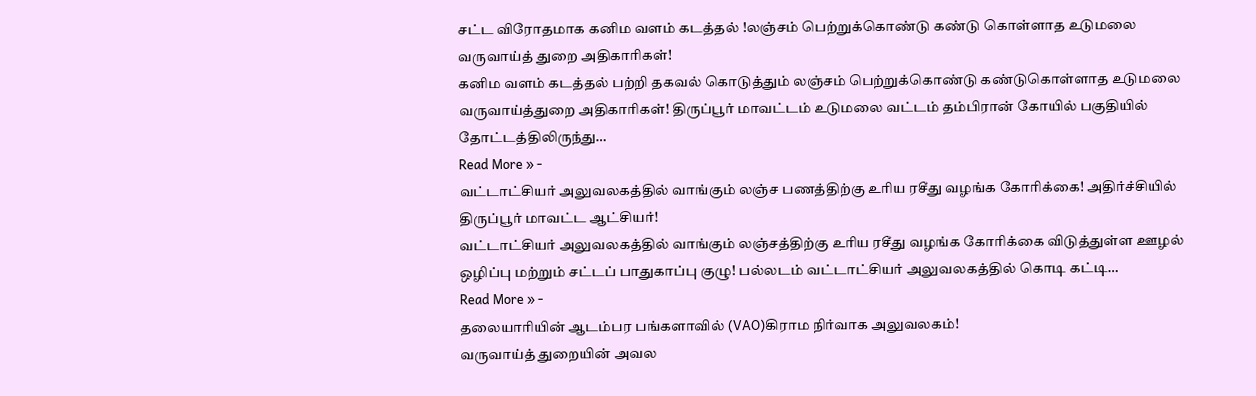சட்ட விரோதமாக கனிம வளம் கடத்தல் !லஞ்சம் பெற்றுக்கொண்டு கண்டு கொள்ளாத உடுமலை வருவாய்த் துறை அதிகாரிகள்!
கனிம வளம் கடத்தல் பற்றி தகவல் கொடுத்தும் லஞ்சம் பெற்றுக்கொண்டு கண்டுகொள்ளாத உடுமலை வருவாய்த்துறை அதிகாரிகள்! திருப்பூர் மாவட்டம் உடுமலை வட்டம் தம்பிரான் கோயில் பகுதியில் தோட்டத்திலிருந்து…
Read More » -
வட்டாட்சியர் அலுவலகத்தில் வாங்கும் லஞ்ச பணத்திற்கு உரிய ரசீது வழங்க கோரிக்கை! அதிர்ச்சியில் திருப்பூர் மாவட்ட ஆட்சியர்!
வட்டாட்சியர் அலுவலகத்தில் வாங்கும் லஞ்சத்திற்கு உரிய ரசீது வழங்க கோரிக்கை விடுத்துள்ள ஊழல் ஒழிப்பு மற்றும் சட்டப் பாதுகாப்பு குழு! பல்லடம் வட்டாட்சியர் அலுவலகத்தில் கொடி கட்டி…
Read More » -
தலையாரியின் ஆடம்பர பங்களாவில் (VAO)கிராம நிர்வாக அலுவலகம்!
வருவாய்த் துறையின் அவல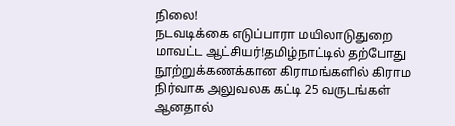நிலை!
நடவடிக்கை எடுப்பாரா மயிலாடுதுறை மாவட்ட ஆட்சியர்!தமிழ்நாட்டில் தற்போது நூற்றுக்கணக்கான கிராமங்களில் கிராம நிர்வாக அலுவலக கட்டி 25 வருடங்கள் ஆனதால்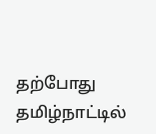தற்போது தமிழ்நாட்டில்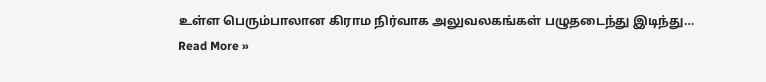உள்ள பெரும்பாலான கிராம நிர்வாக அலுவலகங்கள் பழுதடைந்து இடிந்து…
Read More »